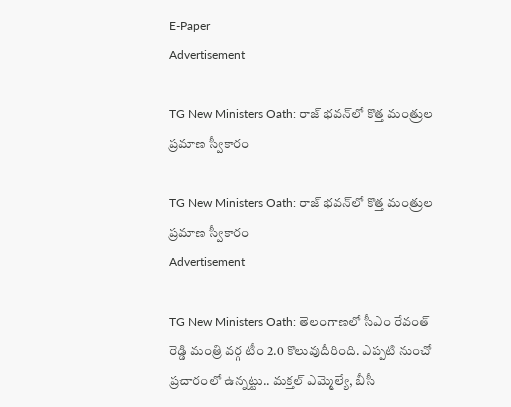E-Paper
Advertisement

TG New Ministers Oath: రాజ్ భవన్‌లో కొత్త మంత్రుల ప్రమాణ స్వీకారం

TG New Ministers Oath: రాజ్ భవన్‌లో కొత్త మంత్రుల ప్రమాణ స్వీకారం
Advertisement

TG New Ministers Oath: తెలంగాణలో సీఎం రేవంత్ రెడ్డి మంత్రి వర్గ టీం 2.0 కొలువుదీరింది. ఎప్పటి నుంచో ప్రచారంలో ఉన్నట్టు.. మక్తల్ ఎమ్మెల్యే, బీసీ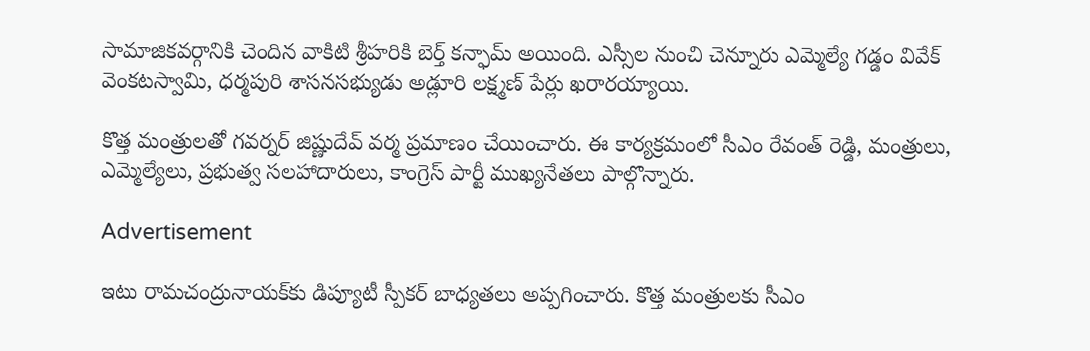సామాజికవర్గానికి చెందిన వాకిటి శ్రీహరికి బెర్త్ కన్ఫామ్ అయింది. ఎస్సీల నుంచి చెన్నూరు ఎమ్మెల్యే గడ్డం వివేక్ వెంకటస్వామి, ధర్మపురి శాసనసభ్యుడు అడ్లూరి లక్ష్మణ్ పేర్లు ఖరారయ్యాయి.

కొత్త మంత్రులతో గవర్నర్ జిష్ణుదేవ్ వర్మ ప్రమాణం చేయించారు. ఈ కార్యక్రమంలో సీఎం రేవంత్ రెడ్డి, మంత్రులు, ఎమ్మెల్యేలు, ప్రభుత్వ సలహాదారులు, కాంగ్రెస్ పార్టీ ముఖ్యనేతలు పాల్గొన్నారు.

Advertisement

ఇటు రామచంద్రునాయక్‌కు డిప్యూటీ స్పీకర్ బాధ్యతలు అప్పగించారు. కొత్త మంత్రులకు సీఎం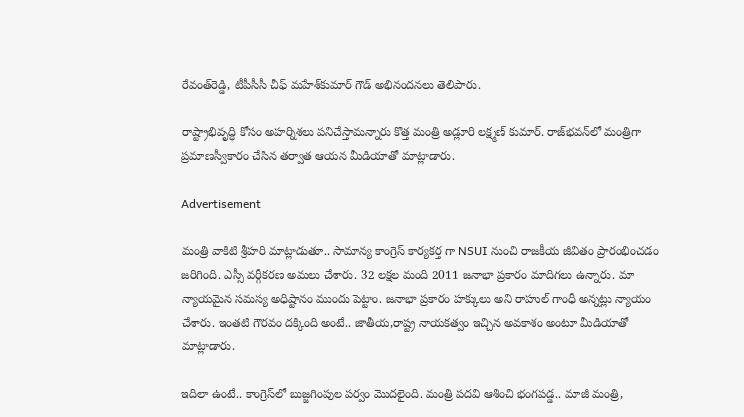రేవంత్‌రెడ్డి, టీపీసీసీ చీఫ్‌ మహేశ్‌కుమార్ గౌడ్‌ అభినందనలు తెలిపారు.

రాష్ట్రాభివృద్ధి కోసం అహర్నిశలు పనిచేస్తామన్నారు కొత్త మంత్రి అడ్లూరి లక్ష్మణ్ కుమార్. రాజ్‌భవన్‌లో మంత్రిగా ప్రమాణస్వీకారం చేసిన తర్వాత ఆయన మీడియాతో మాట్లాడారు.

Advertisement

మంత్రి వాకిటి శ్రీహరి మాట్లాడుతూ.. సామాన్య కాంగ్రెస్ కార్యకర్త గా NSUI నుంచి రాజకీయ జీవితం ప్రారంభించడం జరిగింది. ఎస్సీ వర్గీకరణ అమలు చేశారు. 32 లక్షల మంది 2011 జనాభా ప్రకారం మాదిగలు ఉన్నారు. మా న్యాయమైన సమస్య అధిష్టానం ముందు పెట్టాం. జనాభా ప్రకారం హక్కులు అని రాహుల్ గాంధీ అన్నట్లు న్యాయం చేశారు. ఇంతటి గౌరవం దక్కింది అంటే.. జాతీయ,రాష్ట్ర నాయకత్వం ఇచ్చిన అవకాశం అంటూ మీడియాతో మాట్లాడారు.

ఇదిలా ఉంటే.. కాంగ్రెస్‌లో బుజ్జగింపుల పర్వం మొదలైంది. మంత్రి పదవి ఆశించి భంగపడ్డ.. మాజీ మంత్రి,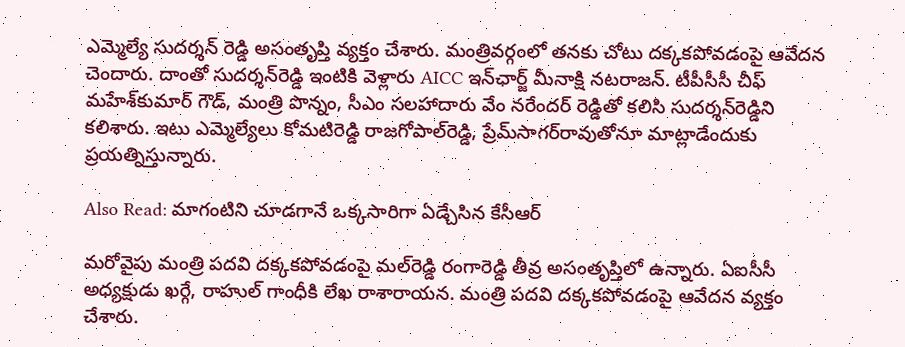ఎమ్మెల్యే సుదర్శన్ రెడ్డి అసంతృప్తి వ్యక్తం చేశారు. మంత్రివర్గంలో తనకు చోటు దక్కకపోవడంపై ఆవేదన చెందారు. దాంతో సుదర్శన్‌రెడ్డి ఇంటికి వెళ్లారు AICC ఇన్‌ఛార్జ్ మీనాక్షి నటరాజన్‌. టీపీసీసీ చీఫ్ మహేశ్‌కుమార్ గౌడ్‌, మంత్రి పొన్నం, సీఎం సలహాదారు వేం నరేందర్‌ రెడ్డితో కలిసి సుదర్శన్‌రెడ్డిని కలిశారు. ఇటు ఎమ్మెల్యేలు కోమటిరెడ్డి రాజగోపాల్‌రెడ్డి, ప్రేమ్‌సాగర్‌రావుతోనూ మాట్లాడేందుకు ప్రయత్నిస్తున్నారు.

Also Read: మాగంటిని చూడగానే ఒక్కసారిగా ఏడ్చేసిన కేసీఆర్

మరోవైపు మంత్రి పదవి దక్కకపోవడంపై మల్‌రెడ్డి రంగారెడ్డి తీవ్ర అసంతృప్తిలో ఉన్నారు. ఏఐసీసీ అధ్యక్షుడు ఖర్గే, రాహుల్‌ గాంధీకి లేఖ రాశారాయన. మంత్రి పదవి దక్కకపోవడంపై ఆవేదన వ్యక్తం చేశారు.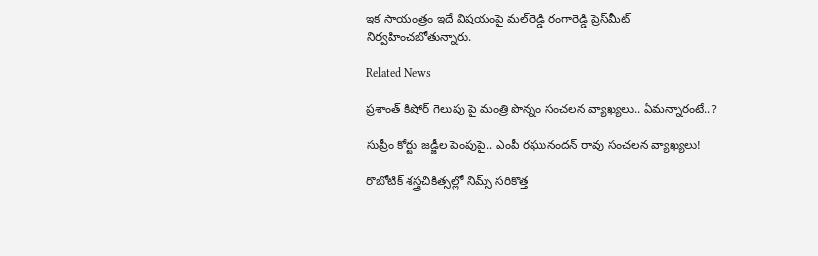ఇక సాయంత్రం ఇదే విషయంపై మల్‌రెడ్డి రంగారెడ్డి ప్రెస్‌మీట్ నిర్వహించబోతున్నారు.

Related News

ప్రశాంత్ కిషోర్ గెలుపు పై మంత్రి పొన్నం సంచలన వ్యాఖ్యలు.. ఏమన్నారంటే..?

సుప్రీం కోర్టు జడ్జీల పెంపుపై.. ఎంపీ రఘునందన్ రావు సంచలన వ్యాఖ్యలు!

రొబోటిక్ శస్త్రచికిత్సల్లో నిమ్స్ సరికొత్త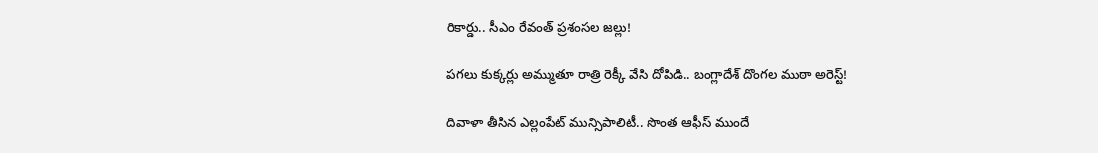రికార్డు.. సీఎం రేవంత్ ప్రశంసల జల్లు!

పగలు కుక్కర్లు అమ్ముతూ రాత్రి రెక్కీ వేసి దోపిడి.. బంగ్లాదేశ్ దొంగల ముఠా అరెస్ట్!

దివాళా తీసిన ఎల్లంపేట్ మున్సిపాలిటీ.. సొంత ఆఫీస్ ముందే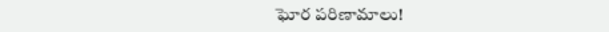ఘోర పరిణామాలు!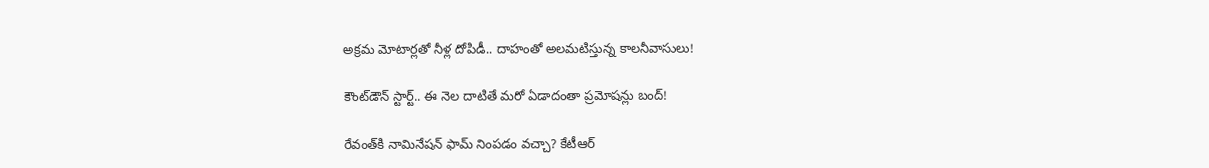అక్రమ మోటార్లతో నీళ్ల దోపిడీ.. దాహంతో అలమటిస్తున్న కాలనీవాసులు!

కౌంట్‌డౌన్ స్టార్ట్.. ఈ నెల దాటితే మరో ఏడాదంతా ప్రమోషన్లు బంద్!

రేవంత్‌కి నామినేషన్ ఫామ్ నింపడం వచ్చా? కేటీఆర్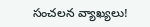సంచలన వ్యాఖ్యలు!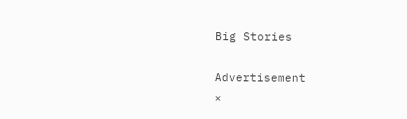Big Stories

Advertisement
×